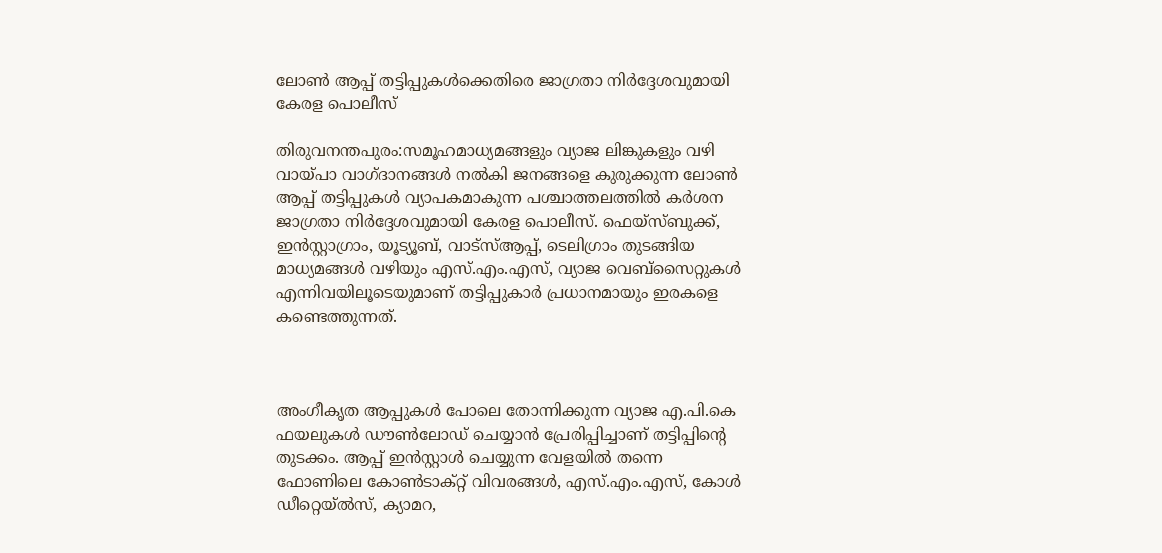ലോണ്‍ ആപ്പ് തട്ടിപ്പുകൾക്കെതിരെ ജാഗ്രതാ നിര്‍ദ്ദേശവുമായി കേരള പൊലീസ്

തിരുവനന്തപുരം:സമൂഹമാധ്യമങ്ങളും വ്യാജ ലിങ്കുകളും വഴി വായ്പാ വാഗ്ദാനങ്ങള്‍ നല്‍കി ജനങ്ങളെ കുരുക്കുന്ന ലോണ്‍ ആപ്പ് തട്ടിപ്പുകള്‍ വ്യാപകമാകുന്ന പശ്ചാത്തലത്തില്‍ കര്‍ശന ജാഗ്രതാ നിര്‍ദ്ദേശവുമായി കേരള പൊലീസ്. ഫെയ്സ്ബുക്ക്, ഇന്‍സ്റ്റാഗ്രാം, യൂട്യൂബ്, വാട്സ്ആപ്പ്, ടെലിഗ്രാം തുടങ്ങിയ മാധ്യമങ്ങള്‍ വഴിയും എസ്.എം.എസ്, വ്യാജ വെബ്സൈറ്റുകള്‍ എന്നിവയിലൂടെയുമാണ് തട്ടിപ്പുകാർ പ്രധാനമായും ഇരകളെ കണ്ടെത്തുന്നത്.



അംഗീകൃത ആപ്പുകള്‍ പോലെ തോന്നിക്കുന്ന വ്യാജ എ.പി.കെ ഫയലുകള്‍ ഡൗണ്‍ലോഡ് ചെയ്യാന്‍ പ്രേരിപ്പിച്ചാണ് തട്ടിപ്പിന്റെ തുടക്കം. ആപ്പ് ഇന്‍സ്റ്റാള്‍ ചെയ്യുന്ന വേളയില്‍ തന്നെ ഫോണിലെ കോണ്‍ടാക്റ്റ് വിവരങ്ങള്‍, എസ്.എം.എസ്, കോള്‍ ഡീറ്റെയ്ല്‍സ്, ക്യാമറ,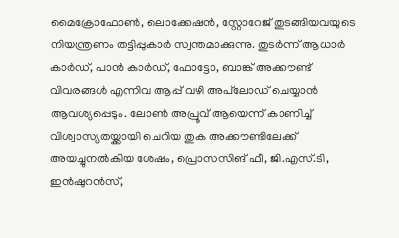മൈക്രോഫോണ്‍, ലൊക്കേഷന്‍, സ്റ്റോറേജ് തുടങ്ങിയവയുടെ നിയന്ത്രണം തട്ടിപ്പുകാര്‍ സ്വന്തമാക്കുന്നു. തുടര്‍ന്ന് ആധാര്‍ കാര്‍ഡ്, പാന്‍ കാര്‍ഡ്, ഫോട്ടോ, ബാങ്ക് അക്കൗണ്ട് വിവരങ്ങള്‍ എന്നിവ ആപ്പ് വഴി അപ്‌ലോഡ് ചെയ്യാന്‍ ആവശ്യപ്പെടും. ലോണ്‍ അപ്രൂവ് ആയെന്ന് കാണിച്ച് വിശ്വാസ്യതയ്ക്കായി ചെറിയ തുക അക്കൗണ്ടിലേക്ക് അയച്ചുനല്‍കിയ ശേഷം, പ്രൊസസിങ് ഫീ, ജി.എസ്.ടി, ഇന്‍ഷുറന്‍സ്,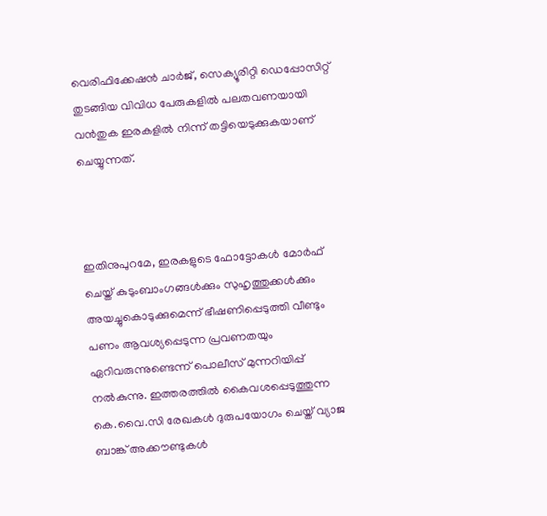വെരിഫിക്കേഷന്‍ ചാര്‍ജ്, സെക്യൂരിറ്റി ഡെപ്പോസിറ്റ് തുടങ്ങിയ വിവിധ പേരുകളില്‍ പലതവണയായി വന്‍തുക ഇരകളില്‍ നിന്ന് തട്ടിയെടുക്കുകയാണ് ചെയ്യുന്നത്.



ഇതിനുപുറമേ, ഇരകളുടെ ഫോട്ടോകൾ മോര്‍ഫ് ചെയ്ത് കുടുംബാംഗങ്ങള്‍ക്കും സുഹൃത്തുക്കള്‍ക്കും അയച്ചുകൊടുക്കുമെന്ന് ഭീഷണിപ്പെടുത്തി വീണ്ടും പണം ആവശ്യപ്പെടുന്ന പ്രവണതയും ഏറിവരുന്നുണ്ടെന്ന് പൊലീസ് മുന്നറിയിപ്പ് നല്‍കുന്നു. ഇത്തരത്തില്‍ കൈവശപ്പെടുത്തുന്ന കെ.വൈ.സി രേഖകള്‍ ദുരുപയോഗം ചെയ്ത് വ്യാജ ബാങ്ക് അക്കൗണ്ടുകള്‍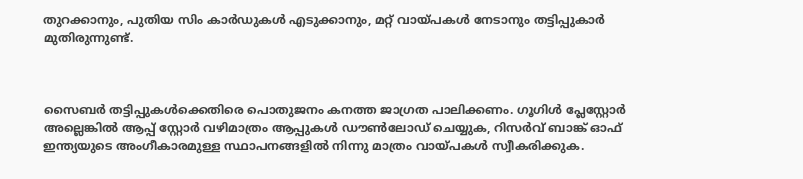തുറക്കാനും, പുതിയ സിം കാര്‍ഡുകള്‍ എടുക്കാനും, മറ്റ് വായ്പകള്‍ നേടാനും തട്ടിപ്പുകാര്‍ മുതിരുന്നുണ്ട്.



സൈബര്‍ തട്ടിപ്പുകള്‍ക്കെതിരെ പൊതുജനം കനത്ത ജാഗ്രത പാലിക്കണം. ഗൂഗിള്‍ പ്ലേസ്റ്റോര്‍ അല്ലെങ്കില്‍ ആപ്പ് സ്റ്റോര്‍ വഴിമാത്രം ആപ്പുകള്‍ ഡൗണ്‍ലോഡ് ചെയ്യുക, റിസര്‍വ് ബാങ്ക് ഓഫ് ഇന്ത്യയുടെ അംഗീകാരമുള്ള സ്ഥാപനങ്ങളില്‍ നിന്നു മാത്രം വായ്പകള്‍ സ്വീകരിക്കുക.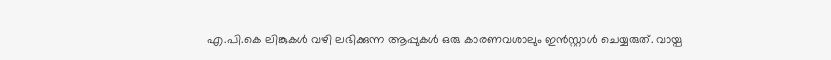എ.പി.കെ ലിങ്കുകള്‍ വഴി ലഭിക്കുന്ന ആപ്പുകള്‍ ഒരു കാരണവശാലും ഇന്‍സ്റ്റാള്‍ ചെയ്യരുത്. വായ്പ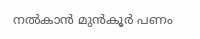നല്‍കാന്‍ മുന്‍കൂര്‍ പണം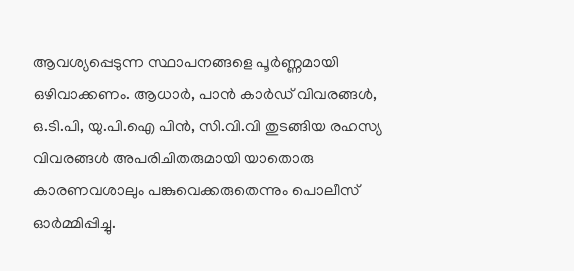ആവശ്യപ്പെടുന്ന സ്ഥാപനങ്ങളെ പൂര്‍ണ്ണമായി ഒഴിവാക്കണം. ആധാര്‍, പാന്‍ കാര്‍ഡ് വിവരങ്ങള്‍, ഒ.ടി.പി, യു.പി.ഐ പിന്‍, സി.വി.വി തുടങ്ങിയ രഹസ്യ വിവരങ്ങള്‍ അപരിചിതരുമായി യാതൊരു കാരണവശാലും പങ്കുവെക്കരുതെന്നും പൊലീസ് ഓര്‍മ്മിപ്പിച്ചു.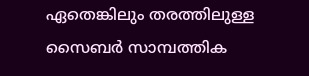ഏതെങ്കിലും തരത്തിലുള്ള സൈബര്‍ സാമ്പത്തിക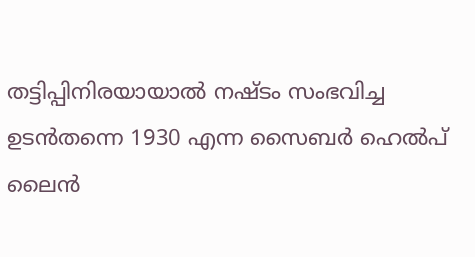തട്ടിപ്പിനിരയായാല്‍ നഷ്ടം സംഭവിച്ച ഉടൻതന്നെ 1930 എന്ന സൈബര്‍ ഹെല്‍പ് ലൈന്‍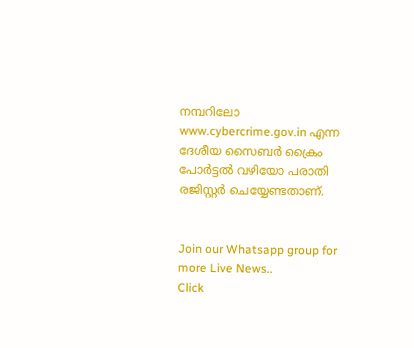നമ്പറിലോ www.cybercrime.gov.in എന്ന ദേശീയ സൈബര്‍ ക്രൈം പോര്‍ട്ടല്‍ വഴിയോ പരാതി രജിസ്റ്റർ ചെയ്യേണ്ടതാണ്.


Join our Whatsapp group for more Live News..
Click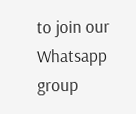to join our Whatsapp group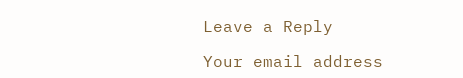Leave a Reply

Your email address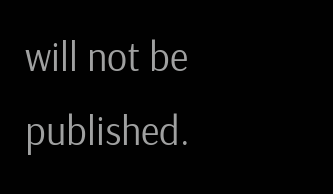will not be published.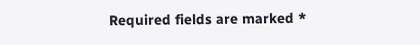Required fields are marked *